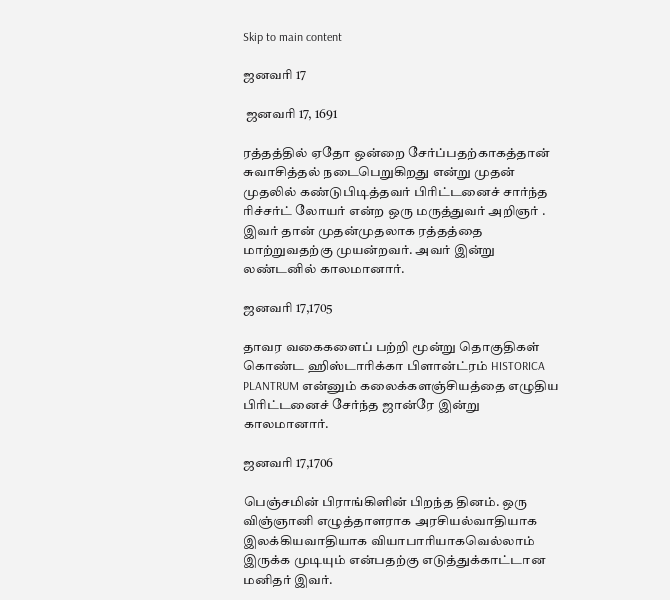Skip to main content

ஜனவரி 17

 ஜனவரி 17, 1691

ரத்தத்தில் ஏதோ ஒன்றை சேர்ப்பதற்காகத்தான் சுவாசித்தல் நடைபெறுகிறது என்று முதன் முதலில் கண்டுபிடித்தவர் பிரிட்டனைச் சார்ந்த ரிச்சர்ட் லோயர் என்ற ஒரு மருத்துவர் அறிஞர் . இவர் தான் முதன்முதலாக ரத்தத்தை மாற்றுவதற்கு முயன்றவர். அவர் இன்று லண்டனில் காலமானார்.

ஜனவரி 17,1705

தாவர வகைகளைப் பற்றி மூன்று தொகுதிகள் கொண்ட ஹிஸ்டாரிக்கா பிளான்ட்ரம் HISTORICA PLANTRUM என்னும் கலைக்களஞ்சியத்தை எழுதிய பிரிட்டனைச் சேர்ந்த ஜான்ரே இன்று காலமானார்.

ஜனவரி 17,1706

பெஞ்சமின் பிராங்கிளின் பிறந்த தினம். ஒரு  விஞ்ஞானி எழுத்தாளராக அரசியல்வாதியாக   இலக்கியவாதியாக வியாபாரியாகவெல்லாம் இருக்க முடியும் என்பதற்கு எடுத்துக்காட்டான மனிதர் இவர்.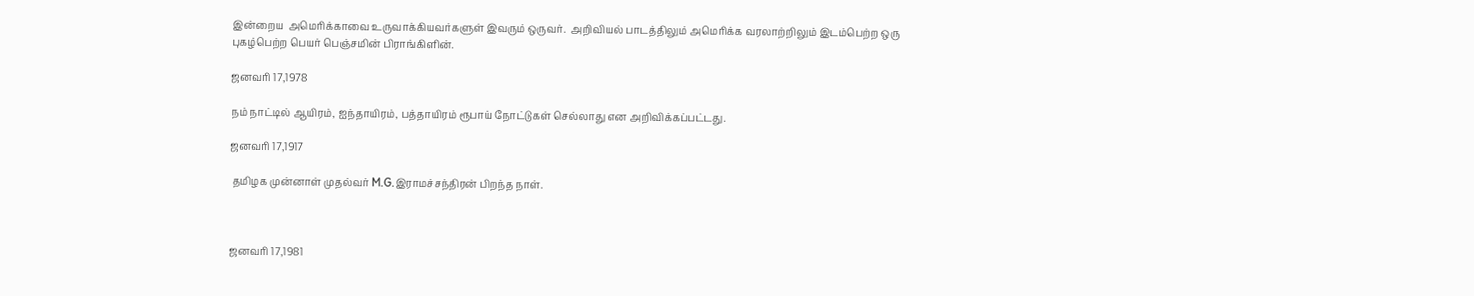இன்றைய  அமெரிக்காவை உருவாக்கியவர்களுள் இவரும் ஒருவர்.  அறிவியல் பாடத்திலும் அமெரிக்க வரலாற்றிலும் இடம்பெற்ற ஒரு புகழ்பெற்ற பெயர் பெஞ்சமின் பிராங்கிளின்.

ஜனவரி 17,1978

நம் நாட்டில் ஆயிரம், ஐந்தாயிரம், பத்தாயிரம் ரூபாய் நோட்டுகள் செல்லாது என அறிவிக்கப்பட்டது.

ஜனவரி 17,1917

 தமிழக முன்னாள் முதல்வர் M.G.இராமச்சந்திரன் பிறந்த நாள்.



ஜனவரி 17,1981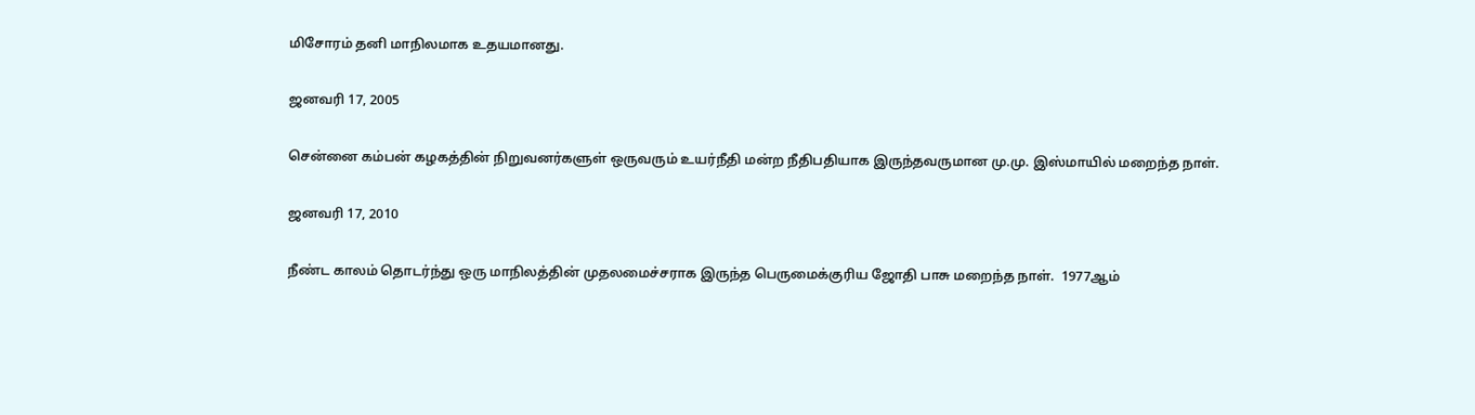மிசோரம் தனி மாநிலமாக உதயமானது.

ஜனவரி 17, 2005

சென்னை கம்பன் கழகத்தின் நிறுவனர்களுள் ஒருவரும் உயர்நீதி மன்ற நீதிபதியாக இருந்தவருமான மு.மு. இஸ்மாயில் மறைந்த நாள்.

ஜனவரி 17, 2010

நீண்ட காலம் தொடர்ந்து ஒரு மாநிலத்தின் முதலமைச்சராக இருந்த பெருமைக்குரிய ஜோதி பாசு மறைந்த நாள்.  1977ஆம்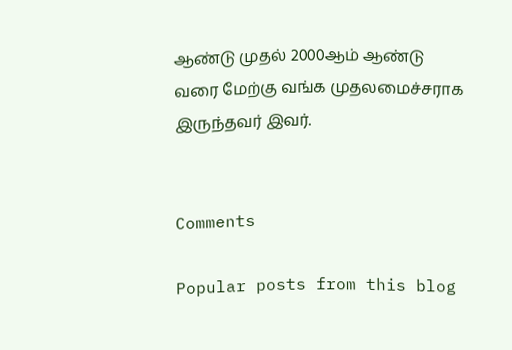ஆண்டு முதல் 2000ஆம் ஆண்டு வரை மேற்கு வங்க முதலமைச்சராக இருந்தவர் இவர்.


Comments

Popular posts from this blog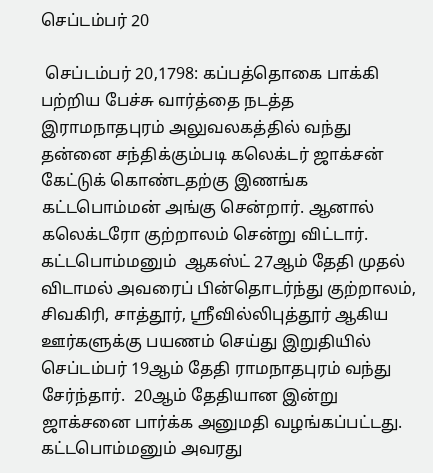செப்டம்பர் 20

 செப்டம்பர் 20,1798: கப்பத்தொகை பாக்கி பற்றிய பேச்சு வார்த்தை நடத்த இராமநாதபுரம் அலுவலகத்தில் வந்து தன்னை சந்திக்கும்படி கலெக்டர் ஜாக்சன் கேட்டுக் கொண்டதற்கு இணங்க கட்டபொம்மன் அங்கு சென்றார். ஆனால் கலெக்டரோ குற்றாலம் சென்று விட்டார்.  கட்டபொம்மனும்  ஆகஸ்ட் 27ஆம் தேதி முதல் விடாமல் அவரைப் பின்தொடர்ந்து குற்றாலம், சிவகிரி, சாத்தூர், ஸ்ரீவில்லிபுத்தூர் ஆகிய ஊர்களுக்கு பயணம் செய்து இறுதியில் செப்டம்பர் 19ஆம் தேதி ராமநாதபுரம் வந்து சேர்ந்தார்.  20ஆம் தேதியான இன்று ஜாக்சனை பார்க்க அனுமதி வழங்கப்பட்டது. கட்டபொம்மனும் அவரது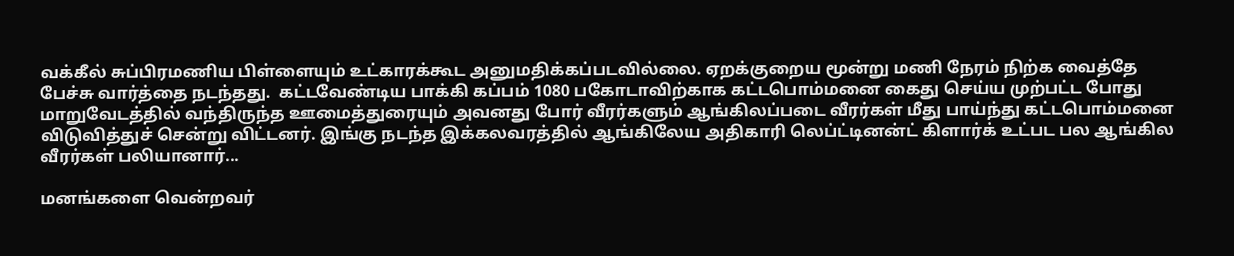வக்கீல் சுப்பிரமணிய பிள்ளையும் உட்காரக்கூட அனுமதிக்கப்படவில்லை. ஏறக்குறைய மூன்று மணி நேரம் நிற்க வைத்தே பேச்சு வார்த்தை நடந்தது.  கட்டவேண்டிய பாக்கி கப்பம் 1080 பகோடாவிற்காக கட்டபொம்மனை கைது செய்ய முற்பட்ட போது மாறுவேடத்தில் வந்திருந்த ஊமைத்துரையும் அவனது போர் வீரர்களும் ஆங்கிலப்படை வீரர்கள் மீது பாய்ந்து கட்டபொம்மனை விடுவித்துச் சென்று விட்டனர். இங்கு நடந்த இக்கலவரத்தில் ஆங்கிலேய அதிகாரி லெப்ட்டினன்ட் கிளார்க் உட்பட பல ஆங்கில வீரர்கள் பலியானார்...

மனங்களை வென்றவர்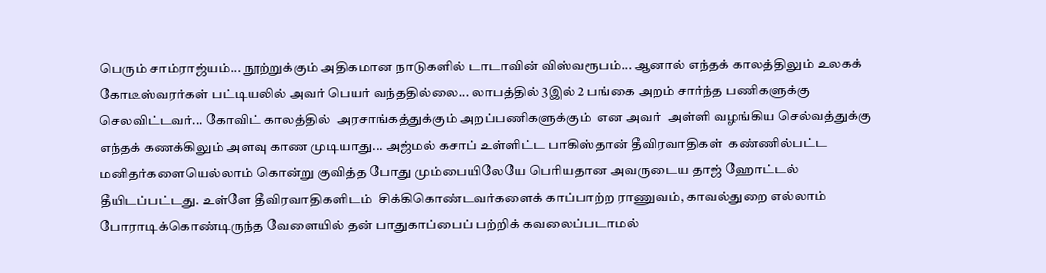பெரும் சாம்ராஜ்யம்... நூற்றுக்கும் அதிகமான நாடுகளில் டாடாவின் விஸ்வரூபம்... ஆனால் எந்தக் காலத்திலும் உலகக் கோடீஸ்வரர்கள் பட்டியலில் அவர் பெயர் வந்ததில்லை... லாபத்தில் 3இல் 2 பங்கை அறம் சார்ந்த பணிகளுக்கு செலவிட்டவர்... கோவிட் காலத்தில்  அரசாங்கத்துக்கும் அறப்பணிகளுக்கும்  என அவர்  அள்ளி வழங்கிய செல்வத்துக்கு எந்தக் கணக்கிலும் அளவு காண முடியாது... அஜ்மல் கசாப் உள்ளிட்ட பாகிஸ்தான் தீவிரவாதிகள்  கண்ணில்பட்ட மனிதர்களையெல்லாம் கொன்று குவித்த போது மும்பையிலேயே பெரியதான அவருடைய தாஜ் ஹோட்டல் தீயிடப்பட்டது. உள்ளே தீவிரவாதிகளிடம்  சிக்கிகொண்டவர்களைக் காப்பாற்ற ராணுவம், காவல்துறை எல்லாம் போராடிக்கொண்டிருந்த வேளையில் தன் பாதுகாப்பைப் பற்றிக் கவலைப்படாமல்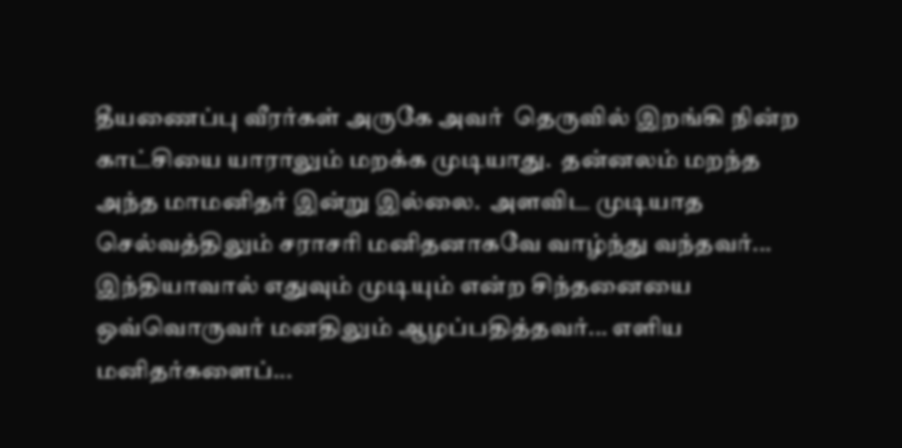தீயணைப்பு வீரர்கள் அருகே அவர்  தெருவில் இறங்கி நின்ற காட்சியை யாராலும் மறக்க முடியாது.  தன்னலம் மறந்த அந்த மாமனிதர் இன்று இல்லை.  அளவிட முடியாத செல்வத்திலும் சராசரி மனிதனாகவே வாழ்ந்து வந்தவர்... இந்தியாவால் எதுவும் முடியும் என்ற சிந்தனையை  ஒவ்வொருவர் மனதிலும் ஆழப்பதித்தவர்... எளிய மனிதர்களைப்...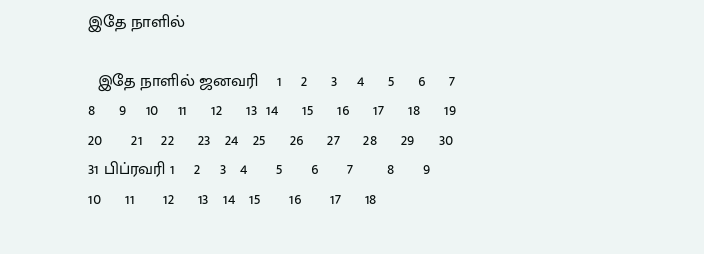இதே நாளில்

  இதே நாளில் ஜனவரி    1    2     3    4     5     6     7    8     9    10    11     12     13  14     15     16     17     18     19     20      21    22     23   24   25     26     27     28     29     30    31 பிப்ரவரி 1    2    3   4      5      6      7       8      9    10     11      12     13   14   15      16      17     18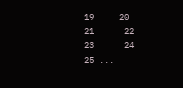19     20    21      22   23      24    25 ...